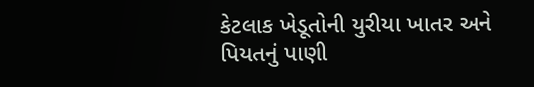કેટલાક ખેડૂતોની યુરીયા ખાતર અને પિયતનું પાણી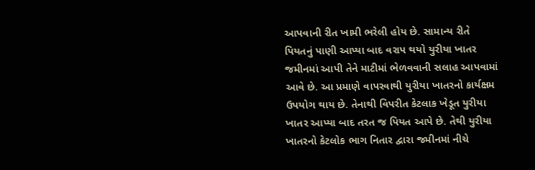આપવાની રીત ખામી ભરેલી હોય છે. સામાન્ય રીતે પિયતનું પાણી આપ્યા બાદ વરાપ થયો યુરીયા ખાતર જમીનમાં આપી તેને માટીમાં ભેળવવાની સલાહ આપવામાં આવે છે. આ પ્રમાણે વાપરવાથી યુરીયા ખાતરનો કાર્યક્ષમ ઉપયોગ થાય છે. તેનાથી વિપરીત કેટલાક ખેડૂત યુરીયા ખાતર આપ્યા બાદ તરત જ પિયત આપે છે. તેથી યુરીયા ખાતરનો કેટલોક ભાગ નિતાર દ્વારા જમીનમાં નીચે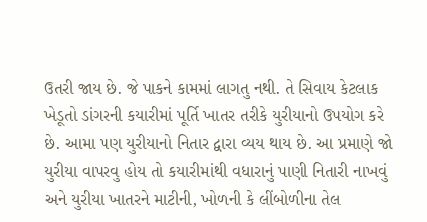ઉતરી જાય છે. જે પાકને કામમાં લાગતુ નથી. તે સિવાય કેટલાક ખેડૂતો ડાંગરની કયારીમાં પૂર્તિ ખાતર તરીકે યુરીયાનો ઉપયોગ કરે છે. આમા પણ યુરીયાનો નિતાર દ્વારા વ્યય થાય છે. આ પ્રમાણે જો યુરીયા વાપરવુ હોય તો કયારીમાંથી વધારાનું પાણી નિતારી નાખવું અને યુરીયા ખાતરને માટીની, ખોળની કે લીંબોળીના તેલ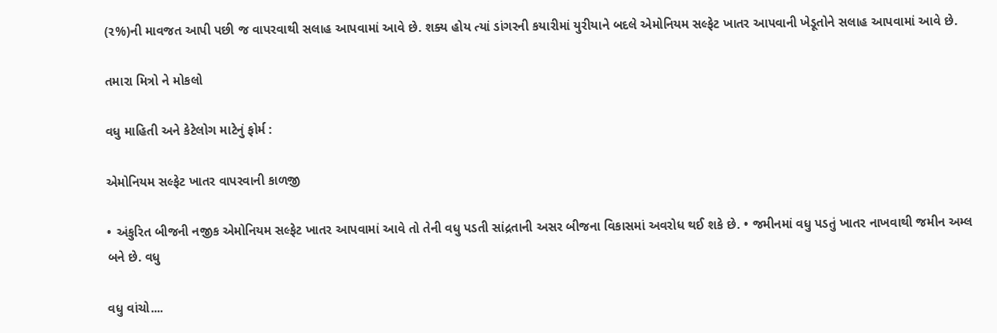(ર%)ની માવજત આપી પછી જ વાપરવાથી સલાહ આપવામાં આવે છે. શક્ય હોય ત્યાં ડાંગરની કયારીમાં યુરીયાને બદલે એમોનિયમ સલ્ફેટ ખાતર આપવાની ખેડૂતોને સલાહ આપવામાં આવે છે.

તમારા મિત્રો ને મોકલો

વધુ માહિતી અને કેટેલોગ માટેનું ફોર્મ :

એમોનિયમ સલ્ફેટ ખાતર વાપરવાની કાળજી

• અંકુરિત બીજની નજીક એમોનિયમ સલ્ફેટ ખાતર આપવામાં આવે તો તેની વધુ પડતી સાંદ્રતાની અસર બીજના વિકાસમાં અવરોધ થઈ શકે છે. • જમીનમાં વધુ પડતું ખાતર નાખવાથી જમીન અમ્લ બને છે. વધુ

વધુ વાંચો....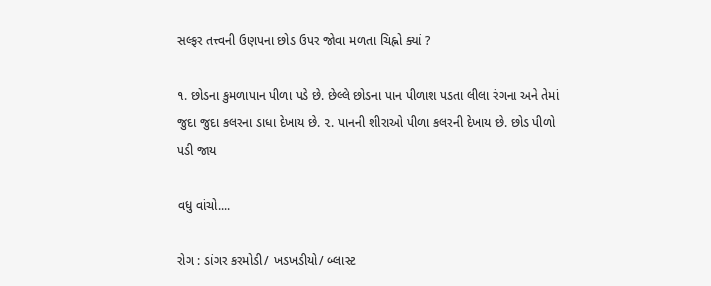સલ્ફર તત્ત્વની ઉણપના છોડ ઉપર જોવા મળતા ચિહ્નો ક્યાં ?

૧. છોડના કુમળાપાન પીળા પડે છે. છેલ્લે છોડના પાન પીળાશ પડતા લીલા રંગના અને તેમાં જુદા જુદા કલરના ડાધા દેખાય છે. ૨. પાનની શીરાઓ પીળા કલરની દેખાય છે. છોડ પીળો પડી જાય

વધુ વાંચો....

રોગ : ડાંગર કરમોડી/ ખડખડીયો/ બ્લાસ્ટ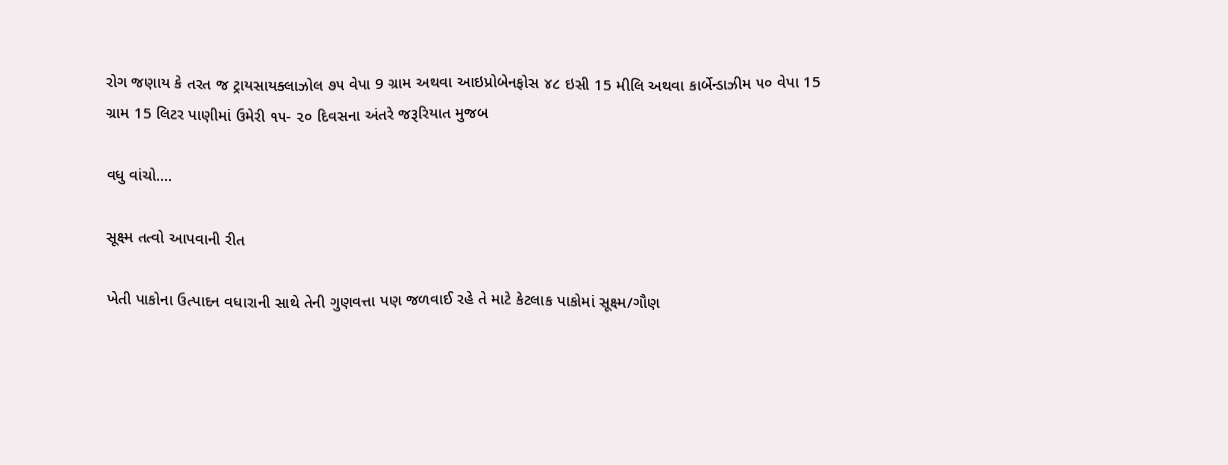રોગ જણાય કે તરત જ ટ્રાયસાયક્લાઝોલ ૭૫ વેપા 9 ગ્રામ અથવા આઇપ્રોબેનફોસ ૪૮ ઇસી 15 મીલિ અથવા કાર્બેન્ડાઝીમ ૫૦ વેપા 15 ગ્રામ 15 લિટર પાણીમાં ઉમેરી ૧૫- ૨૦ દિવસના અંતરે જરૂરિયાત મુજબ

વધુ વાંચો....

સૂક્ષ્મ તત્વો આપવાની રીત

ખેતી પાકોના ઉત્પાદન વધારાની સાથે તેની ગુણવત્તા પણ જળવાઈ રહે તે માટે કેટલાક પાકોમાં સૂક્ષ્મ/ગૌણ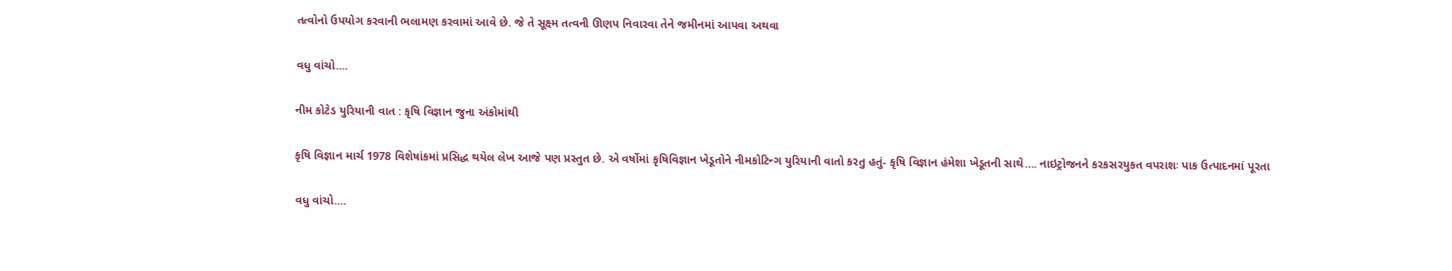તત્વોનો ઉપયોગ કરવાની ભલામણ કરવામાં આવે છે. જે તે સૂક્ષ્મ તત્વની ઊણપ નિવારવા તેને જમીનમાં આપવા અથવા

વધુ વાંચો....

નીમ કોટેડ યુરિયાની વાત : કૃષિ વિજ્ઞાન જુના અંકોમાંથી

કૃષિ વિજ્ઞાન માર્ચ 1978 વિશેષાંકમાં પ્રસિદ્ધ થયેલ લેખ આજે પણ પ્રસ્તુત છે. એ વર્ષોમાં કૃષિવિજ્ઞાન ખેડૂતોને નીમકોટિન્ગ યુરિયાની વાતો કરતુ હતું- કૃષિ વિજ્ઞાન હંમેશા ખેડૂતની સાથે…. નાઇટ્રોજનને કરકસરયુકત વપરાશઃ પાક ઉત્પાદનમાં પૂરતા

વધુ વાંચો....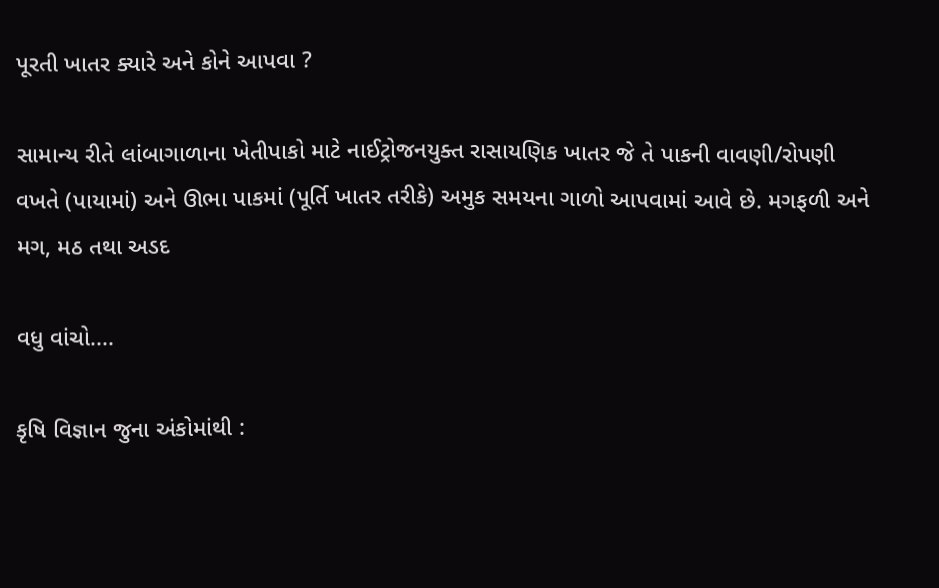પૂરતી ખાતર ક્યારે અને કોને આપવા ?

સામાન્ય રીતે લાંબાગાળાના ખેતીપાકો માટે નાઈટ્રોજનયુક્ત રાસાયણિક ખાતર જે તે પાકની વાવણી/રોપણી વખતે (પાયામાં) અને ઊભા પાકમાં (પૂર્તિ ખાતર તરીકે) અમુક સમયના ગાળો આપવામાં આવે છે. મગફળી અને મગ, મઠ તથા અડદ

વધુ વાંચો....

કૃષિ વિજ્ઞાન જુના અંકોમાંથી :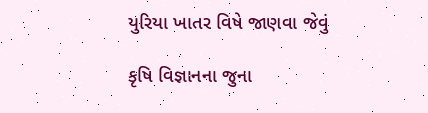યુરિયા ખાતર વિષે જાણવા જેવું

કૃષિ વિજ્ઞાનના જુના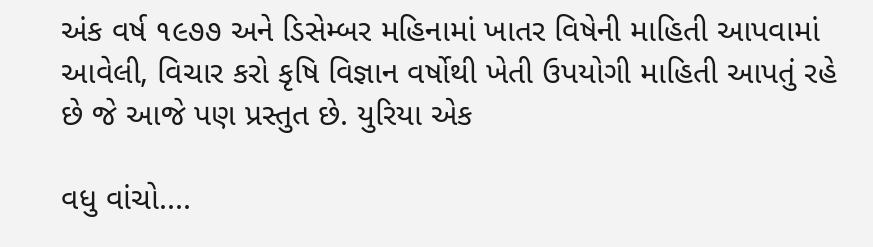અંક વર્ષ ૧૯૭૭ અને ડિસેમ્બર મહિનામાં ખાતર વિષેની માહિતી આપવામાં આવેલી, વિચાર કરો કૃષિ વિજ્ઞાન વર્ષોથી ખેતી ઉપયોગી માહિતી આપતું રહે છે જે આજે પણ પ્રસ્તુત છે. યુરિયા એક

વધુ વાંચો....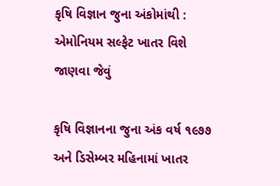કૃષિ વિજ્ઞાન જુના અંકોમાંથી : એમોનિયમ સલ્ફેટ ખાતર વિશે જાણવા જેવું

કૃષિ વિજ્ઞાનના જુના અંક વર્ષ ૧૯૭૭ અને ડિસેમ્બર મહિનામાં ખાતર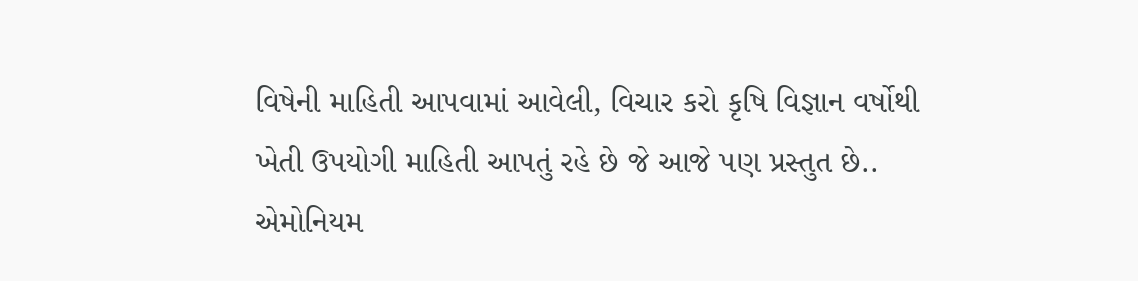વિષેની માહિતી આપવામાં આવેલી, વિચાર કરો કૃષિ વિજ્ઞાન વર્ષોથી ખેતી ઉપયોગી માહિતી આપતું રહે છે જે આજે પણ પ્રસ્તુત છે.. એમોનિયમ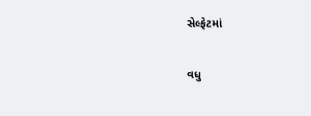સેલ્ફેટમાં

વધુ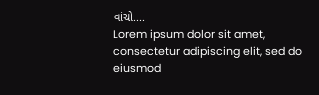વાંચો....
Lorem ipsum dolor sit amet, consectetur adipiscing elit, sed do eiusmod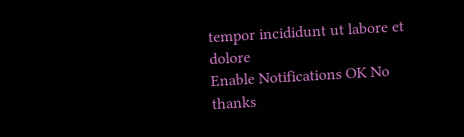tempor incididunt ut labore et dolore
Enable Notifications OK No thanks